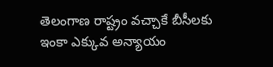తెలంగాణ రాష్ట్రం వచ్చాకే బీసీలకు ఇంకా ఎక్కువ అన్యాయం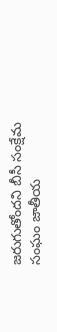జరుగుతోందని బీసీ సంక్షేమ సంఘం జాతీయ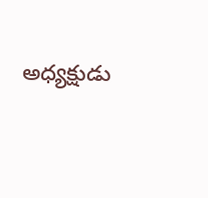అధ్యక్షుడు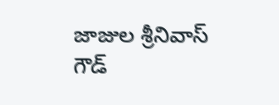జాజుల శ్రీనివాస్ గౌడ్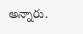అన్నారు.